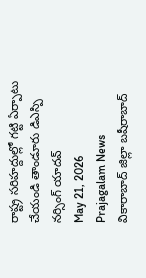రాష్ట్ర సరిహద్దుల్లో గట్టి ఏర్పాటు చేయండి తాండూరు డిఎస్పి నర్సింగ్ యాదవ్
May 21, 2026
Prajagalam News
వికారాబాద్ జిల్లా బషీరాబాద్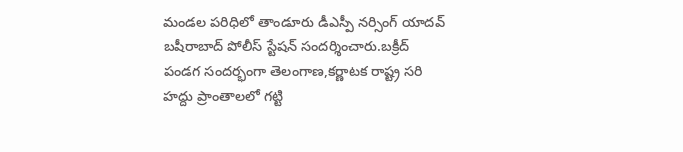మండల పరిధిలో తాండూరు డీఎస్పీ నర్సింగ్ యాదవ్ బషీరాబాద్ పోలీస్ స్టేషన్ సందర్శించారు.బక్రీద్ పండగ సందర్భంగా తెలంగాణ,కర్ణాటక రాష్ట్ర సరి హద్దు ప్రాంతాలలో గట్టి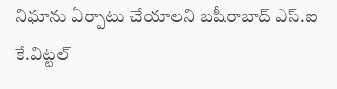నిఘాను ఏర్పాటు చేయాలని బషీరాబాద్ ఎస్.ఐ కే.విట్టల్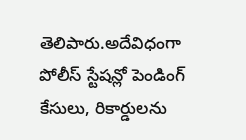తెలిపారు.అదేవిధంగా పోలీస్ స్టేషన్లో పెండింగ్ కేసులు, రికార్డులను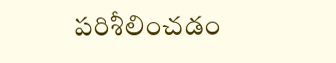పరిశీలించడం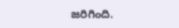జరిగింది.